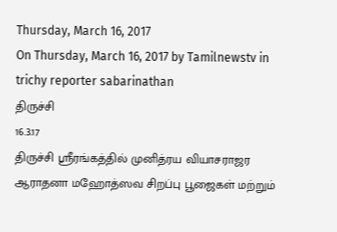Thursday, March 16, 2017
On Thursday, March 16, 2017 by Tamilnewstv in trichy reporter sabarinathan
திருச்சி
16.3.17
திருச்சி ஸ்ரீரங்கத்தில் முனித்ரய வியாசராஜர ஆராதனா மஹோத்ஸவ சிறப்பு பூஜைகள் மற்றும்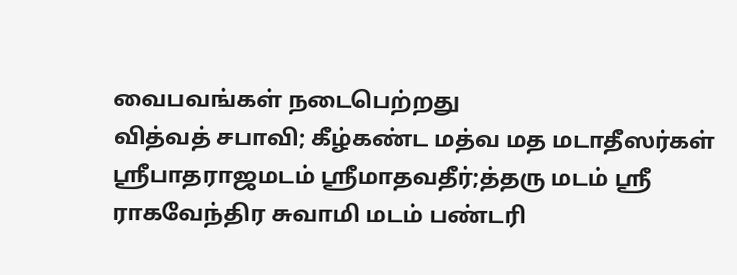வைபவங்கள் நடைபெற்றது
வித்வத் சபாவி; கீழ்கண்ட மத்வ மத மடாதீஸர்கள் ஸ்ரீபாதராஜமடம் ஸ்ரீமாதவதீர்;த்தரு மடம் ஸ்ரீ ராகவேந்திர சுவாமி மடம் பண்டரி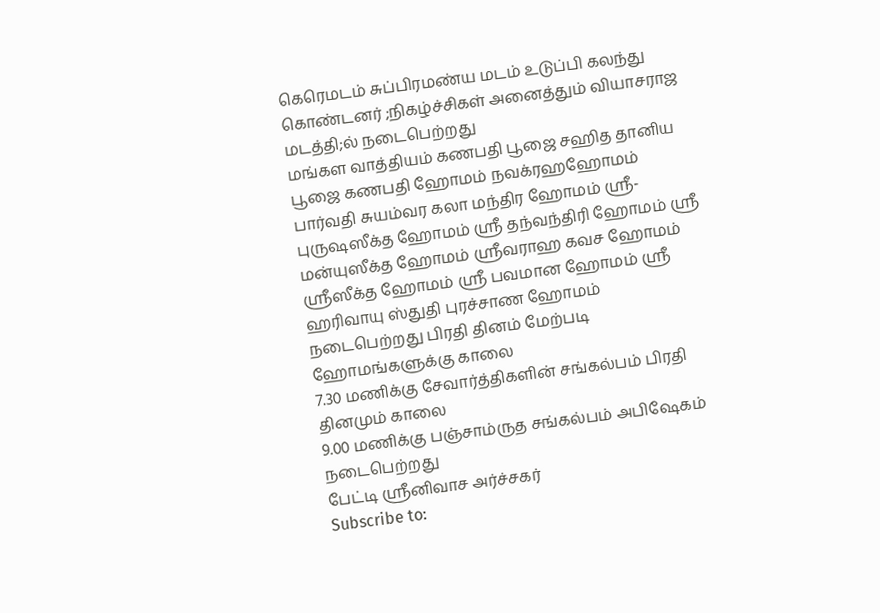கெரெமடம் சுப்பிரமண்ய மடம் உடுப்பி கலந்து கொண்டனர் ;நிகழ்ச்சிகள் அனைத்தும் வியாசராஜ மடத்தி;ல் நடைபெற்றது
மங்கள வாத்தியம் கணபதி பூஜை சஹித தானிய பூஜை கணபதி ஹோமம் நவக்ரஹஹோமம் பார்வதி சுயம்வர கலா மந்திர ஹோமம் ஸ்ரீ-புருஷஸீக்த ஹோமம் ஸ்ரீ தந்வந்திரி ஹோமம் ஸ்ரீ மன்யுஸீக்த ஹோமம் ஸ்ரீவராஹ கவச ஹோமம் ஸ்ரீஸீக்த ஹோமம் ஸ்ரீ பவமான ஹோமம் ஸ்ரீ ஹரிவாயு ஸ்துதி புரச்சாண ஹோமம் நடைபெற்றது பிரதி தினம் மேற்படி ஹோமங்களுக்கு காலை
7.30 மணிக்கு சேவார்த்திகளின் சங்கல்பம் பிரதி தினமும் காலை
9.00 மணிக்கு பஞ்சாம்ருத சங்கல்பம் அபிஷேகம் நடைபெற்றது
பேட்டி ஸ்ரீனிவாச அர்ச்சகர்
Subscribe to: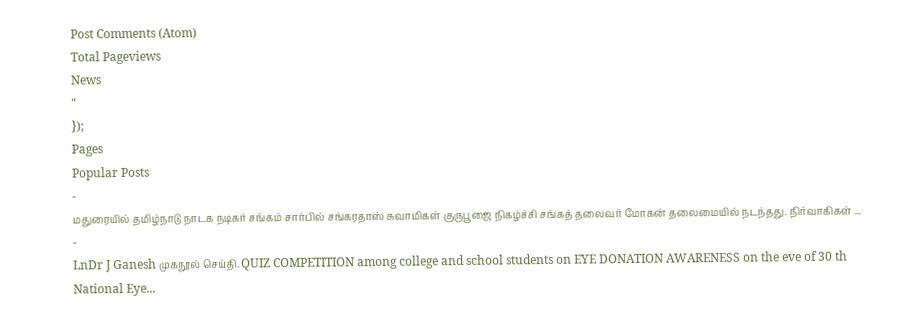Post Comments (Atom)
Total Pageviews
News
"
});
Pages
Popular Posts
-
மதுரையில் தமிழ்நாடு நாடக நடிகர் சங்கம் சார்பில் சங்கரதாஸ் சுவாமிகள் குருபூஜை நிகழ்ச்சி சங்கத் தலைவர் மோகன் தலைமையில் நடந்தது. நிர்வாகிகள் ...
-
LnDr J Ganesh முகநூல் செய்தி. QUIZ COMPETITION among college and school students on EYE DONATION AWARENESS on the eve of 30 th National Eye...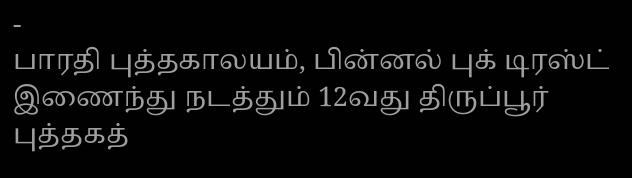-
பாரதி புத்தகாலயம், பின்னல் புக் டிரஸ்ட் இணைந்து நடத்தும் 12வது திருப்பூர் புத்தகத்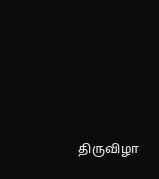திருவிழா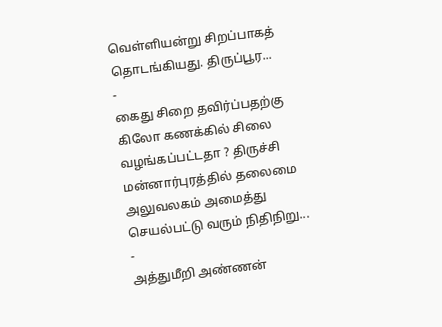வெள்ளியன்று சிறப்பாகத் தொடங்கியது. திருப்பூர...
-
கைது சிறை தவிர்ப்பதற்கு கிலோ கணக்கில் சிலை வழங்கப்பட்டதா ? திருச்சி மன்னார்புரத்தில் தலைமை அலுவலகம் அமைத்து செயல்பட்டு வரும் நிதிநிறு...
-
அத்துமீறி அண்ணன்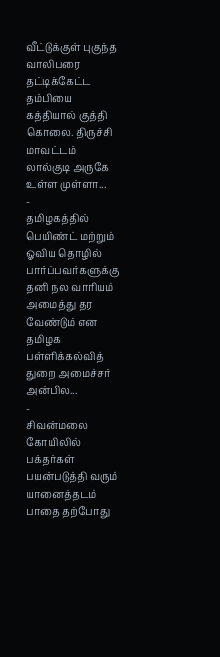வீட்டுக்குள் புகுந்த வாலிபரை தட்டிக்கேட்ட தம்பியை கத்தியால் குத்தி கொலை. திருச்சி மாவட்டம் லால்குடி அருகே உள்ள முள்ளா...
-
தமிழகத்தில் பெயிண்ட் மற்றும் ஓவிய தொழில் பார்ப்பவர்களுக்கு தனி நல வாரியம் அமைத்து தர வேண்டும் என தமிழக பள்ளிக்கல்வித் துறை அமைச்சர் அன்பில...
-
சிவன்மலை கோயிலில் பக்தர்கள் பயன்படுத்தி வரும் யானைத்தடம் பாதை தற்போது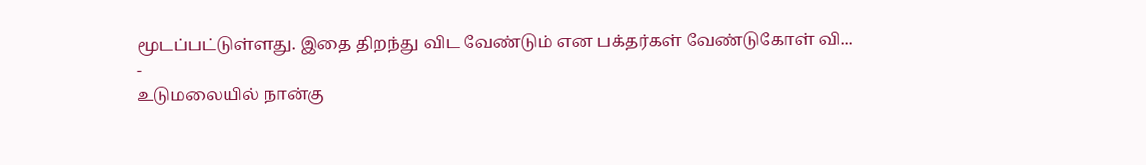மூடப்பட்டுள்ளது. இதை திறந்து விட வேண்டும் என பக்தர்கள் வேண்டுகோள் வி...
-
உடுமலையில் நான்கு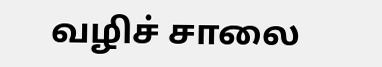வழிச் சாலை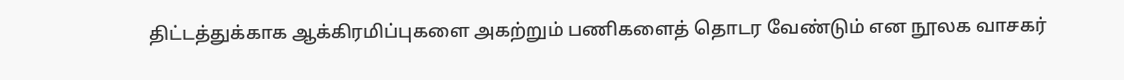திட்டத்துக்காக ஆக்கிரமிப்புகளை அகற்றும் பணிகளைத் தொடர வேண்டும் என நூலக வாசகர்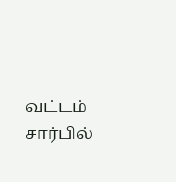வட்டம் சார்பில்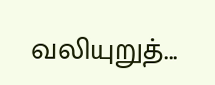வலியுறுத்...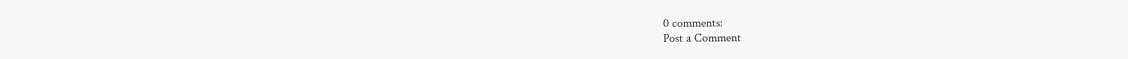0 comments:
Post a Comment